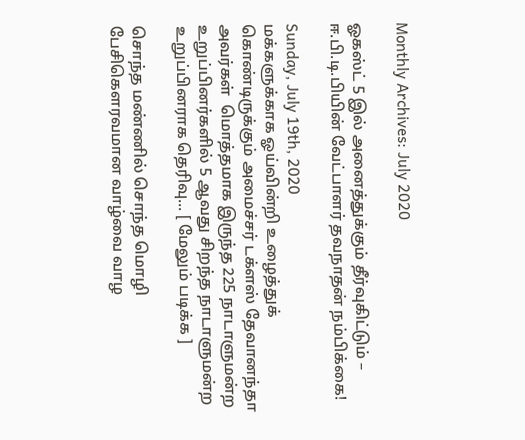Monthly Archives: July 2020

ஓகஸ்ட் 5 இல் அனைத்துக்கும் தீர்வுகிட்டும் – ஈ.பி.டி.பியின் வேட்பாளர் தவநாதன் நம்பிக்கை!

Sunday, July 19th, 2020
மக்களுக்காக ஓய்வின்றி உழைத்துக் கொண்டிருக்கும் அமைச்சர் டக்ளஸ் தேவானந்தா அவர்கள்  மொத்தமாக இருந்த 225 நாடாளுமன்ற உறுப்பினர்களில் 5 ஆவது சிறந்த நாடாளுமன்ற உறுப்பினராக தெரிவு... [ மேலும் படிக்க ]

சொந்த மண்ணில் சொந்த மொழி பேசிகௌரவமான வாழ்வை வாழ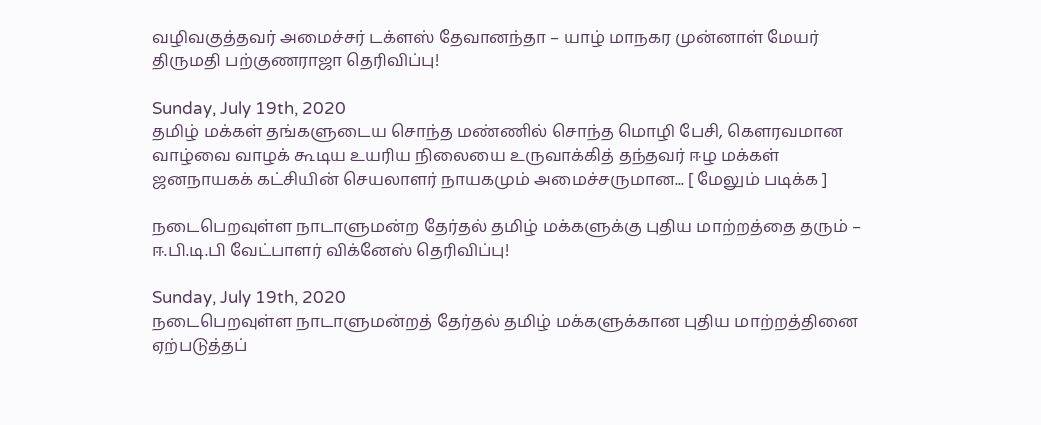வழிவகுத்தவர் அமைச்சர் டக்ளஸ் தேவானந்தா – யாழ் மாநகர முன்னாள் மேயர் திருமதி பற்குணராஜா தெரிவிப்பு!

Sunday, July 19th, 2020
தமிழ் மக்கள் தங்களுடைய சொந்த மண்ணில் சொந்த மொழி பேசி, கௌரவமான  வாழ்வை வாழக் கூடிய உயரிய நிலையை உருவாக்கித் தந்தவர் ஈழ மக்கள் ஜனநாயகக் கட்சியின் செயலாளர் நாயகமும் அமைச்சருமான... [ மேலும் படிக்க ]

நடைபெறவுள்ள நாடாளுமன்ற தேர்தல் தமிழ் மக்களுக்கு புதிய மாற்றத்தை தரும் – ஈ.பி.டி.பி வேட்பாளர் விக்னேஸ் தெரிவிப்பு!

Sunday, July 19th, 2020
நடைபெறவுள்ள நாடாளுமன்றத் தேர்தல் தமிழ் மக்களுக்கான புதிய மாற்றத்தினை ஏற்படுத்தப்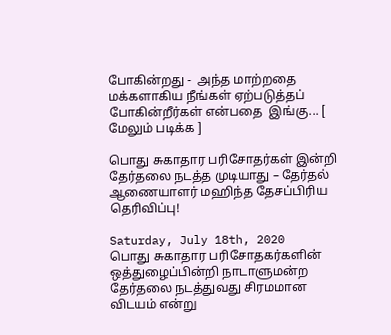போகின்றது -  அந்த மாற்றதை மக்களாகிய நீங்கள் ஏற்படுத்தப் போகின்றீர்கள் என்பதை  இங்கு... [ மேலும் படிக்க ]

பொது சுகாதார பரிசோதர்கள் இன்றி தேர்தலை நடத்த முடியாது – தேர்தல் ஆணையாளர் மஹிந்த தேசப்பிரிய தெரிவிப்பு!

Saturday, July 18th, 2020
பொது சுகாதார பரிசோதகர்களின் ஒத்துழைப்பின்றி நாடாளுமன்ற தேர்தலை நடத்துவது சிரமமான விடயம் என்று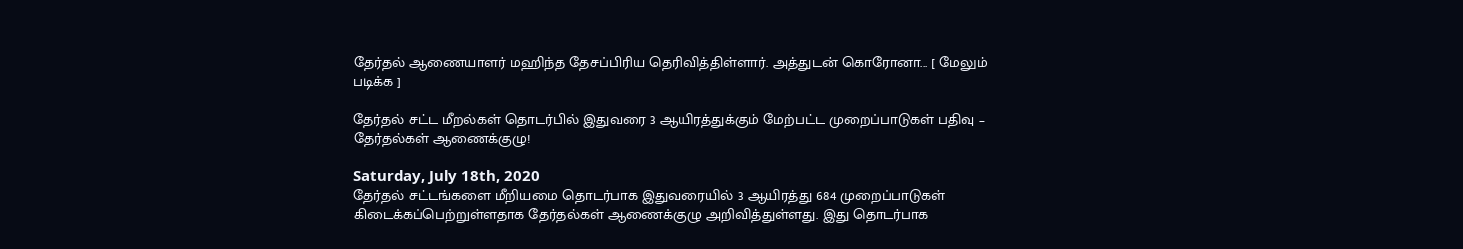தேர்தல் ஆணையாளர் மஹிந்த தேசப்பிரிய தெரிவித்திள்ளார். அத்துடன் கொரோனா... [ மேலும் படிக்க ]

தேர்தல் சட்ட மீறல்கள் தொடர்பில் இதுவரை 3 ஆயிரத்துக்கும் மேற்பட்ட முறைப்பாடுகள் பதிவு – தேர்தல்கள் ஆணைக்குழு!

Saturday, July 18th, 2020
தேர்தல் சட்டங்களை மீறியமை தொடர்பாக இதுவரையில் 3 ஆயிரத்து 684 முறைப்பாடுகள் கிடைக்கப்பெற்றுள்ளதாக தேர்தல்கள் ஆணைக்குழு அறிவித்துள்ளது. இது தொடர்பாக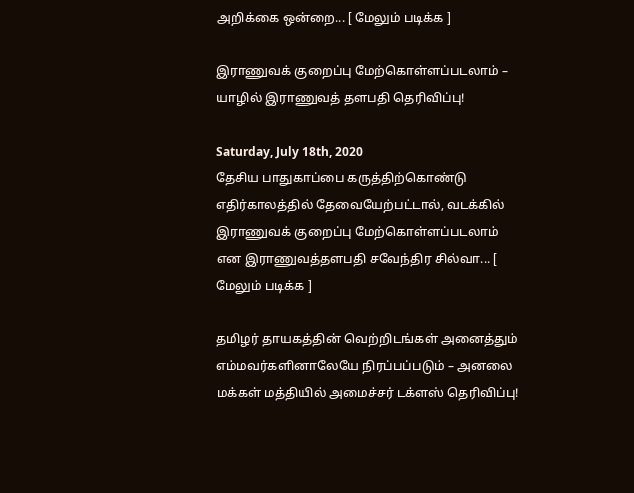அறிக்கை ஒன்றை... [ மேலும் படிக்க ]

இராணுவக் குறைப்பு மேற்கொள்ளப்படலாம் – யாழில் இராணுவத் தளபதி தெரிவிப்பு!

Saturday, July 18th, 2020
தேசிய பாதுகாப்பை கருத்திற்கொண்டு எதிர்காலத்தில் தேவையேற்பட்டால், வடக்கில் இராணுவக் குறைப்பு மேற்கொள்ளப்படலாம் என இராணுவத்தளபதி சவேந்திர சில்வா... [ மேலும் படிக்க ]

தமிழர் தாயகத்தின் வெற்றிடங்கள் அனைத்தும் எம்மவர்களினாலேயே நிரப்பப்படும் – அனலை மக்கள் மத்தியில் அமைச்சர் டக்ளஸ் தெரிவிப்பு!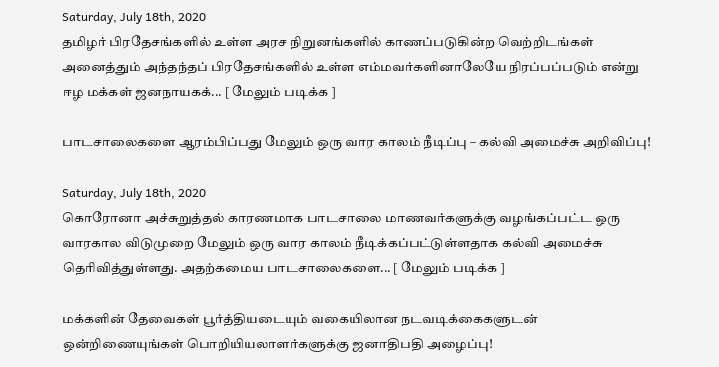Saturday, July 18th, 2020
தமிழர் பிரதேசங்களில் உள்ள அரச நிறுனங்களில் காணப்படுகின்ற வெற்றிடங்கள் அனைத்தும் அந்தந்தப் பிரதேசங்களில் உள்ள எம்மவர்களினாலேயே நிரப்பப்படும் என்று ஈழ மக்கள் ஜனநாயகக்... [ மேலும் படிக்க ]

பாடசாலைகளை ஆரம்பிப்பது மேலும் ஒரு வார காலம் நீடிப்பு – கல்வி அமைச்சு அறிவிப்பு!

Saturday, July 18th, 2020
கொரோனா அச்சுறுத்தல் காரணமாக பாடசாலை மாணவர்களுக்கு வழங்கப்பட்ட ஒரு வாரகால விடுமுறை மேலும் ஒரு வார காலம் நீடிக்கப்பட்டுள்ளதாக கல்வி அமைச்சு தெரிவித்துள்ளது. அதற்கமைய பாடசாலைகளை... [ மேலும் படிக்க ]

மக்களின் தேவைகள் பூர்த்தியடையும் வகையிலான நடவடிக்கைகளுடன் ஒன்றிணையுங்கள் பொறியியலாளர்களுக்கு ஜனாதிபதி அழைப்பு!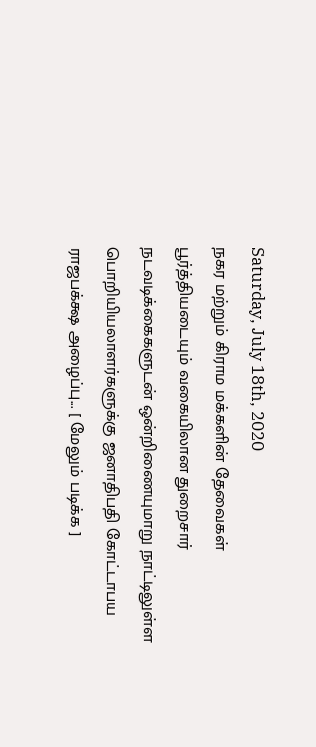Saturday, July 18th, 2020
நகர மற்றும் கிராம மக்களின் தேவைகள் பூர்த்தியடையும் வகையிலான துறைசார் நடவடிக்கைகளுடன் ஒன்றிணையுமாறு நாட்டிலுள்ள பொறியியலாளர்களுக்கு ஜனாதிபதி கோட்டாபய ராஜபக்க்ஷ அழைப்பு... [ மேலும் படிக்க ]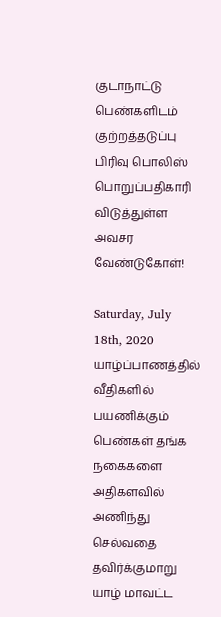குடாநாட்டு பெண்களிடம் குற்றத்தடுப்பு பிரிவு பொலிஸ் பொறுப்பதிகாரி விடுத்துள்ள அவசர வேண்டுகோள்!

Saturday, July 18th, 2020
யாழ்ப்பாணத்தில் வீதிகளில் பயணிக்கும் பெண்கள் தங்க நகைகளை அதிகளவில் அணிந்து செல்வதை தவிர்க்குமாறு யாழ் மாவட்ட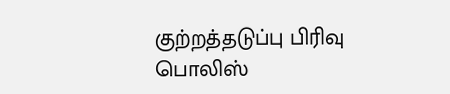குற்றத்தடுப்பு பிரிவு பொலிஸ்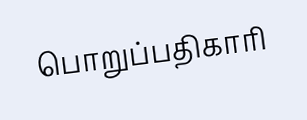பொறுப்பதிகாரி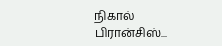நிகால் பிரான்சிஸ்...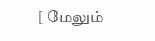[ மேலும்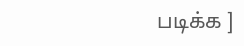படிக்க ]